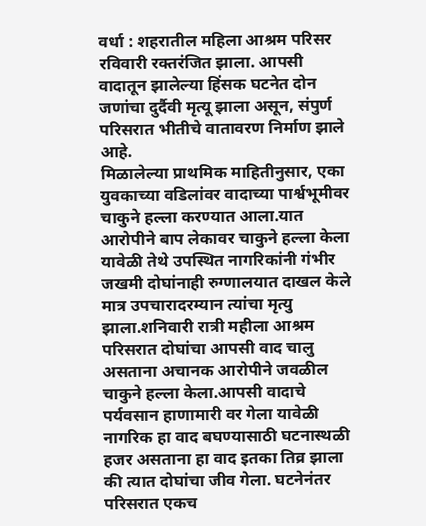वर्धा : शहरातील महिला आश्रम परिसर रविवारी रक्तरंजित झाला. आपसी वादातून झालेल्या हिंसक घटनेत दोन जणांचा दुर्दैवी मृत्यू झाला असून, संपुर्ण परिसरात भीतीचे वातावरण निर्माण झाले आहे.
मिळालेल्या प्राथमिक माहितीनुसार, एका युवकाच्या वडिलांवर वादाच्या पार्श्वभूमीवर चाकुने हल्ला करण्यात आला.यात आरोपीने बाप लेकावर चाकुने हल्ला केला यावेळी तेथे उपस्थित नागरिकांनी गंभीर जखमी दोघांनाही रुग्णालयात दाखल केले मात्र उपचारादरम्यान त्यांचा मृत्यु झाला.शनिवारी रात्री महीला आश्रम परिसरात दोघांचा आपसी वाद चालु असताना अचानक आरोपीने जवळील चाकुने हल्ला केला.आपसी वादाचे पर्यवसान हाणामारी वर गेला यावेळी नागरिक हा वाद बघण्यासाठी घटनास्थळी हजर असताना हा वाद इतका तिव्र झाला की त्यात दोघांचा जीव गेला. घटनेनंतर परिसरात एकच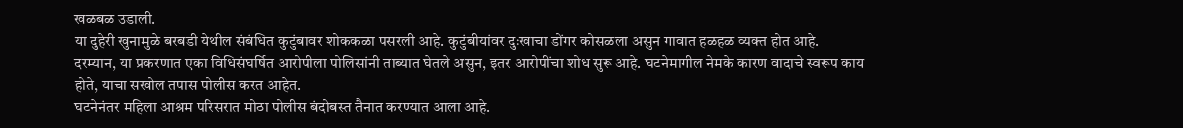खळबळ उडाली.
या दुहेरी खुनामुळे बरबडी येथील संबंधित कुटुंबावर शोककळा पसरली आहे. कुटुंबीयांवर दुःखाचा डोंगर कोसळला असुन गावात हळहळ व्यक्त होत आहे.
दरम्यान, या प्रकरणात एका विधिसंघर्षित आरोपीला पोलिसांनी ताब्यात घेतले असुन, इतर आरोपींचा शोध सुरू आहे. घटनेमागील नेमके कारण वादाचे स्वरूप काय होते, याचा सखोल तपास पोलीस करत आहेत.
घटनेनंतर महिला आश्रम परिसरात मोठा पोलीस बंदोबस्त तैनात करण्यात आला आहे.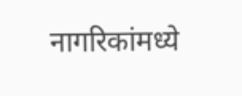नागरिकांमध्ये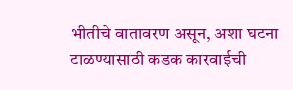भीतीचे वातावरण असून, अशा घटना टाळण्यासाठी कडक कारवाईची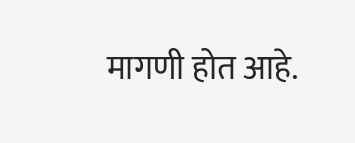मागणी होत आहे.